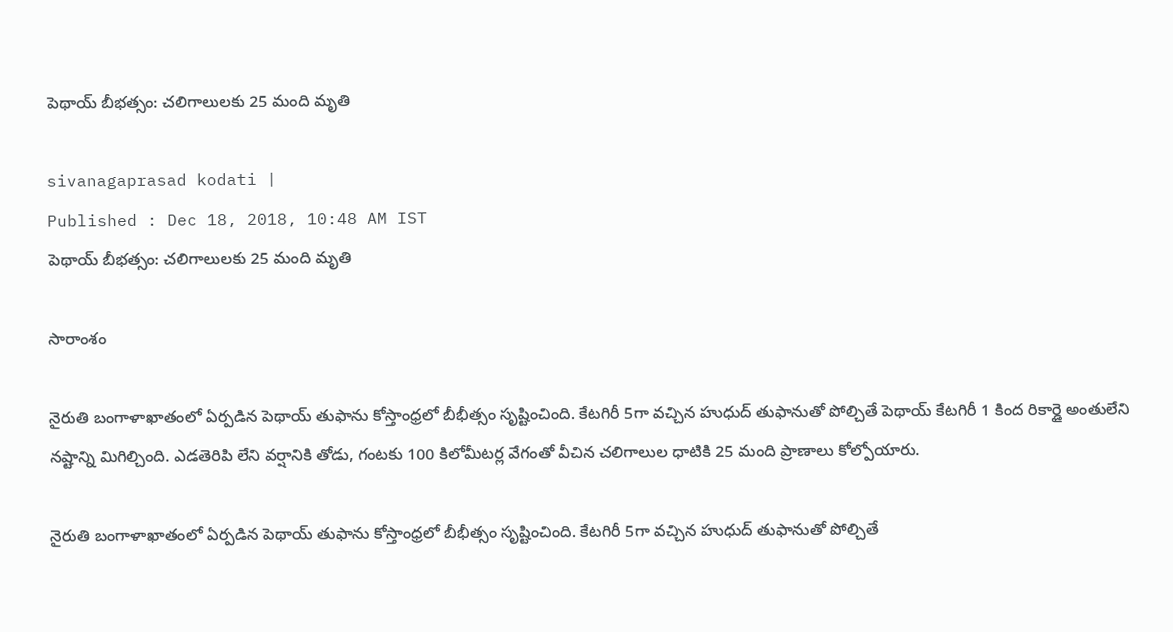పెథాయ్ బీభత్సం: చలిగాలులకు 25 మంది మృతి

sivanagaprasad kodati |
Published : Dec 18, 2018, 10:48 AM IST
పెథాయ్ బీభత్సం: చలిగాలులకు 25 మంది మృతి

సారాంశం

నైరుతి బంగాళాఖాతంలో ఏర్పడిన పెథాయ్ తుఫాను కోస్తాంధ్రలో బీభీత్సం సృష్టించింది. కేటగిరీ 5గా వచ్చిన హుధుద్ తుఫానుతో పోల్చితే పెథాయ్ కేటగిరీ 1 కింద రికార్డై అంతులేని నష్టాన్ని మిగిల్చింది. ఎడతెరిపి లేని వర్షానికి తోడు, గంటకు 100 కిలోమీటర్ల వేగంతో వీచిన చలిగాలుల ధాటికి 25 మంది ప్రాణాలు కోల్పోయారు.

నైరుతి బంగాళాఖాతంలో ఏర్పడిన పెథాయ్ తుఫాను కోస్తాంధ్రలో బీభీత్సం సృష్టించింది. కేటగిరీ 5గా వచ్చిన హుధుద్ తుఫానుతో పోల్చితే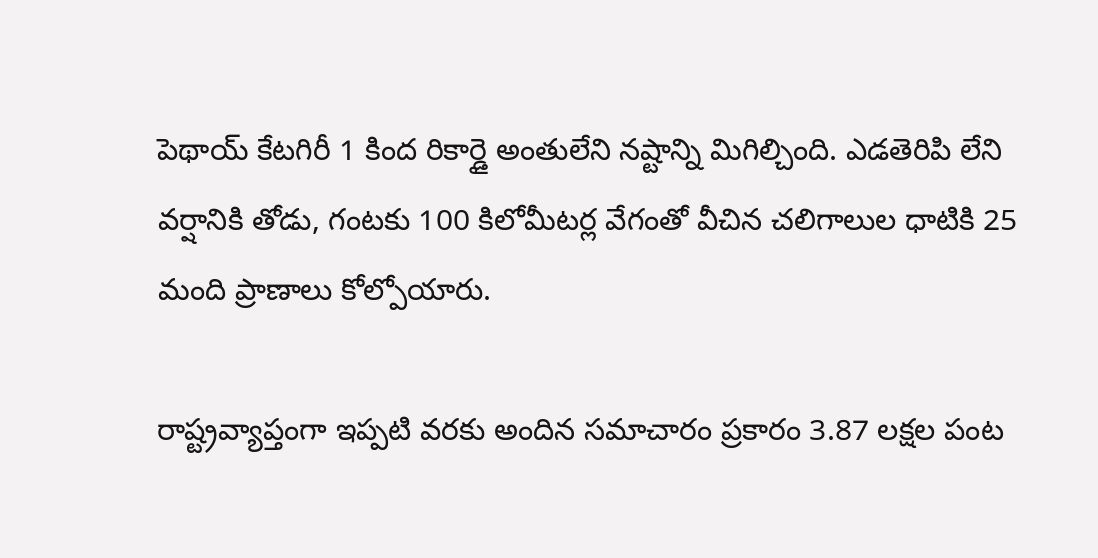పెథాయ్ కేటగిరీ 1 కింద రికార్డై అంతులేని నష్టాన్ని మిగిల్చింది. ఎడతెరిపి లేని వర్షానికి తోడు, గంటకు 100 కిలోమీటర్ల వేగంతో వీచిన చలిగాలుల ధాటికి 25 మంది ప్రాణాలు కోల్పోయారు.

రాష్ట్రవ్యాప్తంగా ఇప్పటి వరకు అందిన సమాచారం ప్రకారం 3.87 లక్షల పంట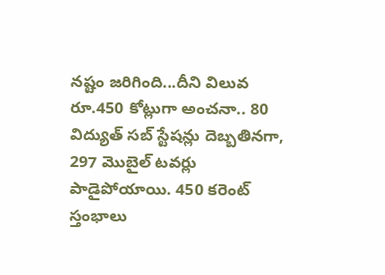నష్టం జరిగింది...దీని విలువ రూ.450 కోట్లుగా అంచనా.. 80 విద్యుత్ సబ్ స్టేషన్లు దెబ్బతినగా, 297 మొబైల్ టవర్లు పాడైపోయాయి. 450 కరెంట్ స్తంభాలు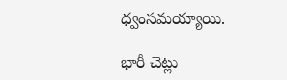ధ్వంసమయ్యాయి.

భారీ చెట్లు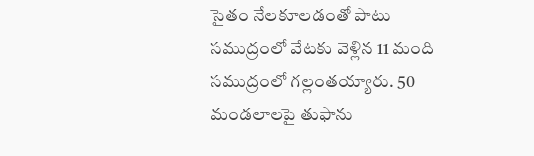సైతం నేలకూలడంతో పాటు సముద్రంలో వేటకు వెళ్లిన 11 మంది సముద్రంలో గల్లంతయ్యారు. 50 మండలాలపై తుఫాను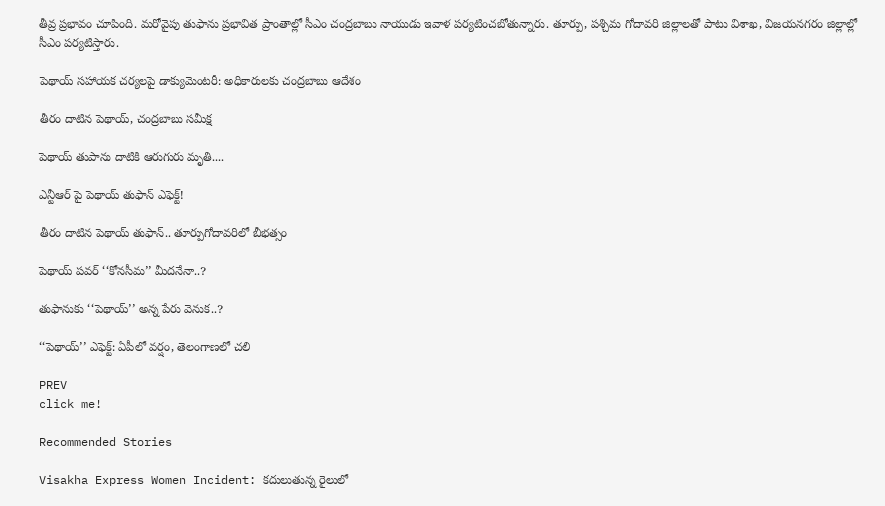తీవ్ర ప్రభావం చూపింది. మరోవైపు తుఫాను ప్రభావిత ప్రాంతాల్లో సీఎం చంద్రబాబు నాయుడు ఇవాళ పర్యటించబోతున్నారు. తూర్పు, పశ్చిమ గోదావరి జిల్లాలతో పాటు విశాఖ, విజయనగరం జిల్లాల్లో సీఎం పర్యటిస్తారు.

పెథాయ్ సహాయక చర్యలపై డాక్యుమెంటరీ: అధికారులకు చంద్రబాబు ఆదేశం

తీరం దాటిన పెథాయ్, చంద్రబాబు సమీక్ష

పెథాయ్ తుపాను దాటికి ఆరుగురు మృతి....

ఎన్టీఆర్ పై పెథాయ్‌ తుఫాన్‌ ఎఫెక్ట్!

తీరం దాటిన పెథాయ్ తుఫాన్.. తూర్పుగోదావరిలో బీభత్సం

పెథాయ్ పవర్‌ ‘‘కోనసీమ’’ మీదనేనా..?

తుఫానుకు ‘‘పెథాయ్’’ అన్న పేరు వెనుక..?

‘‘పెథాయ్’’ ఎఫెక్ట్: ఏపీలో వర్షం, తెలంగాణలో చలి

PREV
click me!

Recommended Stories

Visakha Express Women Incident: కదులుతున్న రైలులో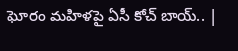ఘోరం మహిళపై ఏసీ కోచ్‌ బాయ్.. |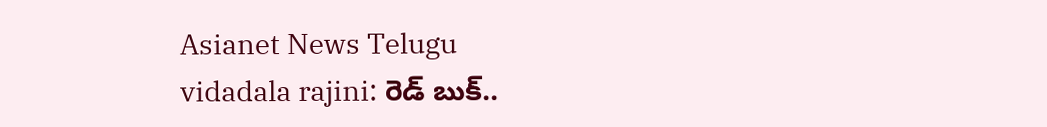Asianet News Telugu
vidadala rajini: రెడ్ బుక్..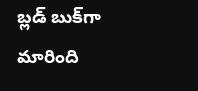బ్లడ్ బుక్‌గా మారింది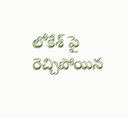లోకేశ్ పై రెచ్చిపోయిన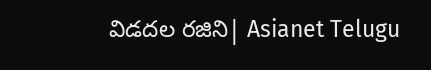విడదల రజిని| Asianet Telugu